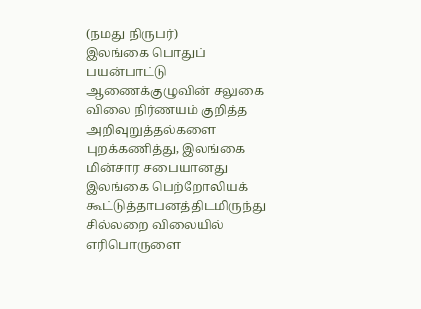(நமது நிருபர்)
இலங்கை பொதுப் பயன்பாட்டு ஆணைக்குழுவின் சலுகை விலை நிர்ணயம் குறித்த அறிவுறுத்தல்களை புறக்கணித்து, இலங்கை மின்சார சபையானது இலங்கை பெற்றோலியக் கூட்டுத்தாபனத்திடமிருந்து சில்லறை விலையில் எரிபொருளை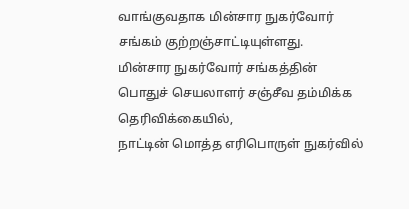வாங்குவதாக மின்சார நுகர்வோர் சங்கம் குற்றஞ்சாட்டியுள்ளது.
மின்சார நுகர்வோர் சங்கத்தின் பொதுச் செயலாளர் சஞ்சீவ தம்மிக்க தெரிவிக்கையில்,
நாட்டின் மொத்த எரிபொருள் நுகர்வில்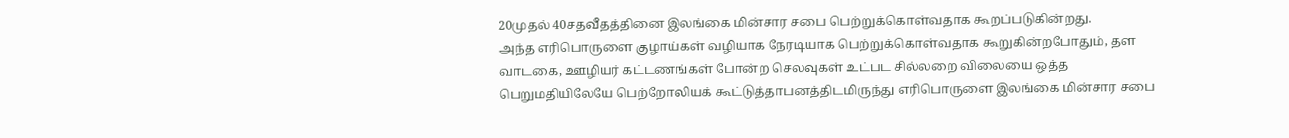20முதல் 40சதவீதத்தினை இலங்கை மின்சார சபை பெற்றுக்கொள்வதாக கூறப்படுகின்றது.
அந்த எரிபொருளை குழாய்கள் வழியாக நேரடியாக பெற்றுக்கொள்வதாக கூறுகின்றபோதும், தள வாடகை, ஊழியர் கட்டணங்கள் போன்ற செலவுகள் உட்பட சில்லறை விலையை ஒத்த பெறுமதியிலேயே பெற்றோலியக் கூட்டுத்தாபனத்திடமிருந்து எரிபொருளை இலங்கை மின்சார சபை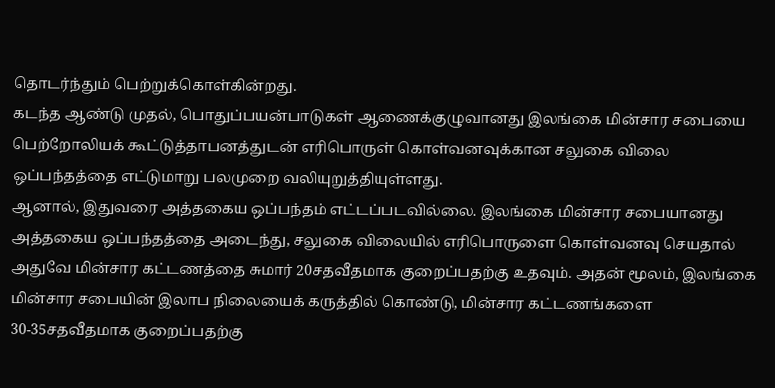தொடர்ந்தும் பெற்றுக்கொள்கின்றது.
கடந்த ஆண்டு முதல், பொதுப்பயன்பாடுகள் ஆணைக்குழுவானது இலங்கை மின்சார சபையை பெற்றோலியக் கூட்டுத்தாபனத்துடன் எரிபொருள் கொள்வனவுக்கான சலுகை விலை ஒப்பந்தத்தை எட்டுமாறு பலமுறை வலியுறுத்தியுள்ளது.
ஆனால், இதுவரை அத்தகைய ஒப்பந்தம் எட்டப்படவில்லை. இலங்கை மின்சார சபையானது அத்தகைய ஒப்பந்தத்தை அடைந்து, சலுகை விலையில் எரிபொருளை கொள்வனவு செயதால் அதுவே மின்சார கட்டணத்தை சுமார் 20சதவீதமாக குறைப்பதற்கு உதவும். அதன் மூலம், இலங்கை மின்சார சபையின் இலாப நிலையைக் கருத்தில் கொண்டு, மின்சார கட்டணங்களை 30-35சதவீதமாக குறைப்பதற்கு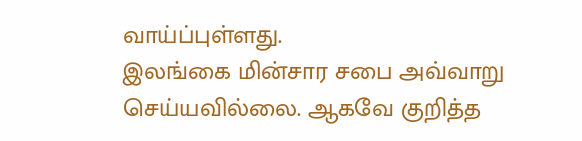வாய்ப்புள்ளது.
இலங்கை மின்சார சபை அவ்வாறு செய்யவில்லை. ஆகவே குறித்த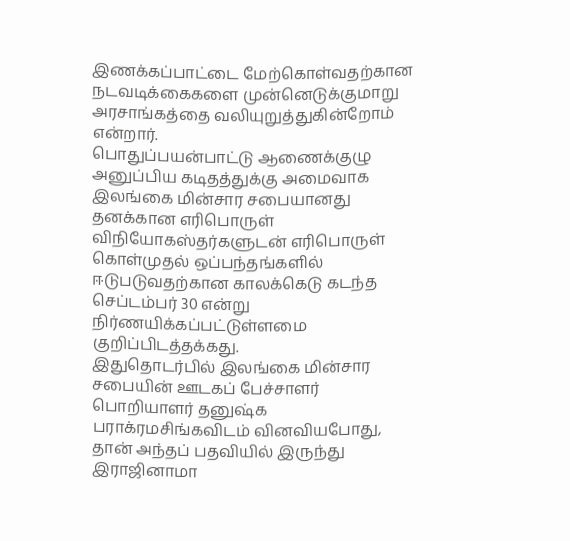இணக்கப்பாட்டை மேற்கொள்வதற்கான நடவடிக்கைகளை முன்னெடுக்குமாறு அரசாங்கத்தை வலியுறுத்துகின்றோம் என்றார்.
பொதுப்பயன்பாட்டு ஆணைக்குழு அனுப்பிய கடிதத்துக்கு அமைவாக இலங்கை மின்சார சபையானது தனக்கான எரிபொருள் விநியோகஸ்தர்களுடன் எரிபொருள் கொள்முதல் ஒப்பந்தங்களில் ஈடுபடுவதற்கான காலக்கெடு கடந்த செப்டம்பர் 30 என்று நிர்ணயிக்கப்பட்டுள்ளமை குறிப்பிடத்தக்கது.
இதுதொடர்பில் இலங்கை மின்சார சபையின் ஊடகப் பேச்சாளர் பொறியாளர் தனுஷ்க பராக்ரமசிங்கவிடம் வினவியபோது, தான் அந்தப் பதவியில் இருந்து இராஜினாமா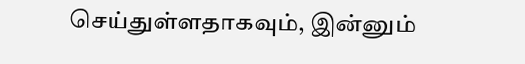செய்துள்ளதாகவும், இன்னும்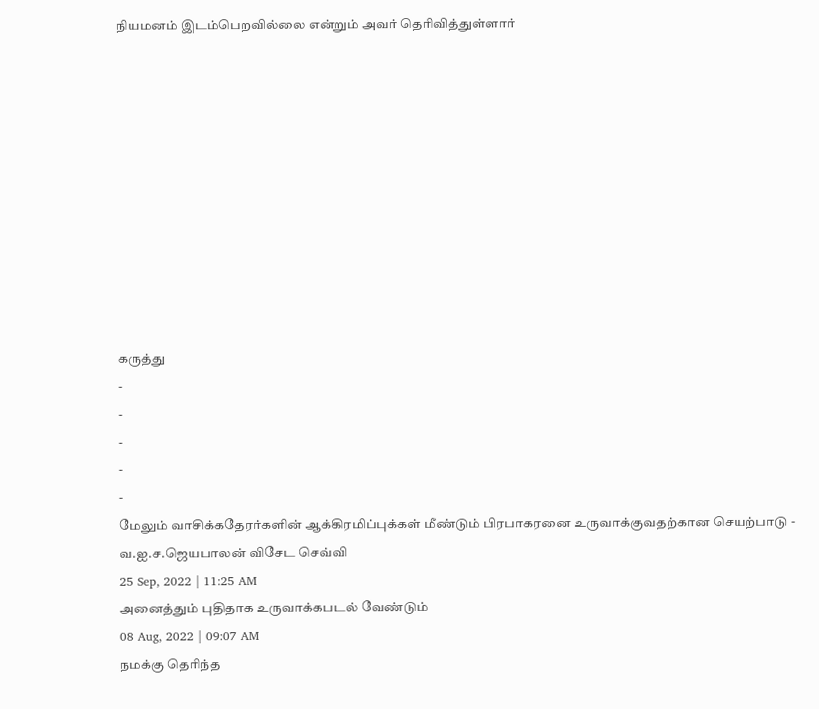நியமனம் இடம்பெறவில்லை என்றும் அவர் தெரிவித்துள்ளார்











கருத்து
-
-
-
-
-
மேலும் வாசிக்கதேரர்களின் ஆக்கிரமிப்புக்கள் மீண்டும் பிரபாகரனை உருவாக்குவதற்கான செயற்பாடு - வ.ஐ.ச.ஜெயபாலன் விசேட செவ்வி
25 Sep, 2022 | 11:25 AM
அனைத்தும் புதிதாக உருவாக்கபடல் வேண்டும்
08 Aug, 2022 | 09:07 AM
நமக்கு தெரிந்த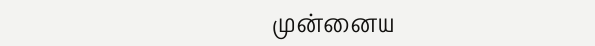முன்னைய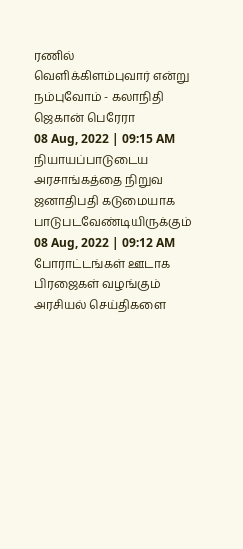ரணில் வெளிக்கிளம்புவார் என்று நம்புவோம் - கலாநிதி ஜெகான் பெரேரா
08 Aug, 2022 | 09:15 AM
நியாயப்பாடுடைய அரசாங்கத்தை நிறுவ ஜனாதிபதி கடுமையாக பாடுபடவேண்டியிருக்கும்
08 Aug, 2022 | 09:12 AM
போராட்டங்கள் ஊடாக பிரஜைகள் வழங்கும் அரசியல் செய்திகளை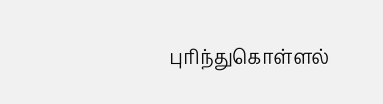புரிந்துகொள்ளல்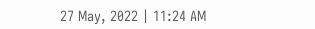27 May, 2022 | 11:24 AM